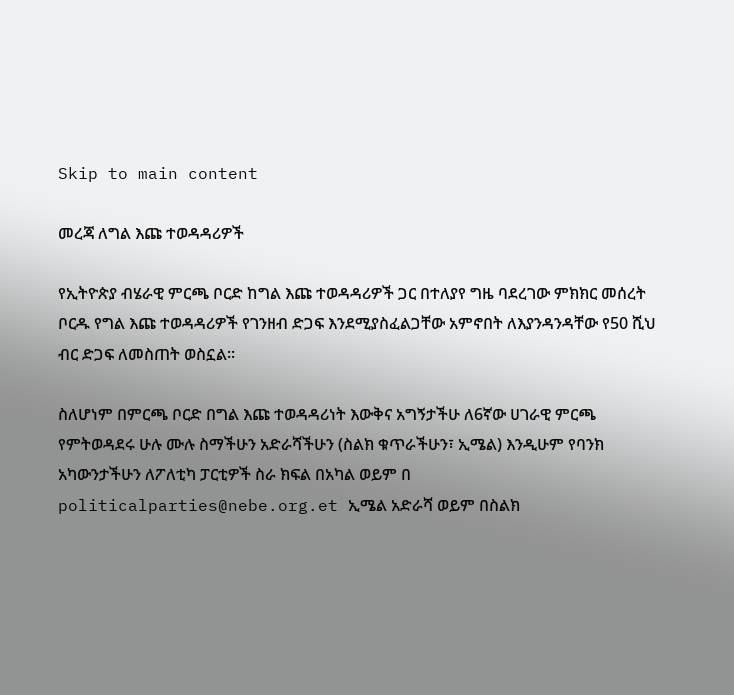Skip to main content

መረጃ ለግል እጩ ተወዳዳሪዎች

የኢትዮጵያ ብሄራዊ ምርጫ ቦርድ ከግል እጩ ተወዳዳሪዎች ጋር በተለያየ ግዜ ባደረገው ምክክር መሰረት ቦርዱ የግል እጩ ተወዳዳሪዎች የገንዘብ ድጋፍ እንደሚያስፈልጋቸው አምኖበት ለእያንዳንዳቸው የ50 ሺህ ብር ድጋፍ ለመስጠት ወስኗል፡፡

ስለሆነም በምርጫ ቦርድ በግል እጩ ተወዳዳሪነት እውቅና አግኝታችሁ ለ6ኛው ሀገራዊ ምርጫ የምትወዳደሩ ሁሉ ሙሉ ስማችሁን አድራሻችሁን (ስልክ ቁጥራችሁን፣ ኢሜል) እንዲሁም የባንክ አካውንታችሁን ለፖለቲካ ፓርቲዎች ስራ ክፍል በአካል ወይም በ politicalparties@nebe.org.et ኢሜል አድራሻ ወይም በስልክ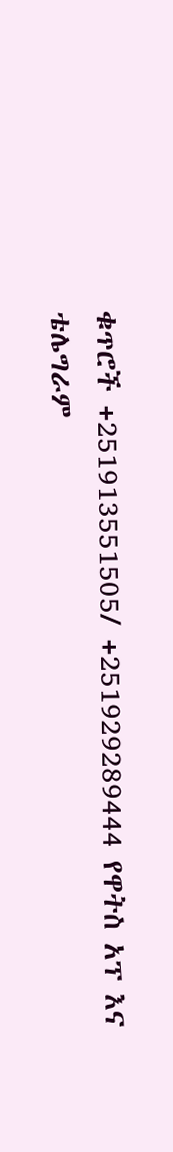ቁጥሮች +251913551505/ +251929289444 የዋትስ አፕ እና ቴሌግራም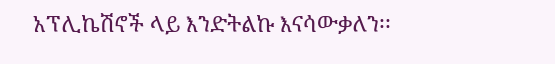አፕሊኬሽኖች ላይ እንድትልኩ እናሳውቃለን፡፡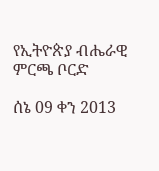የኢትዮጵያ ብሔራዊ ምርጫ ቦርድ

ሰኔ 09 ቀን 2013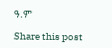ዓ.ም

Share this post